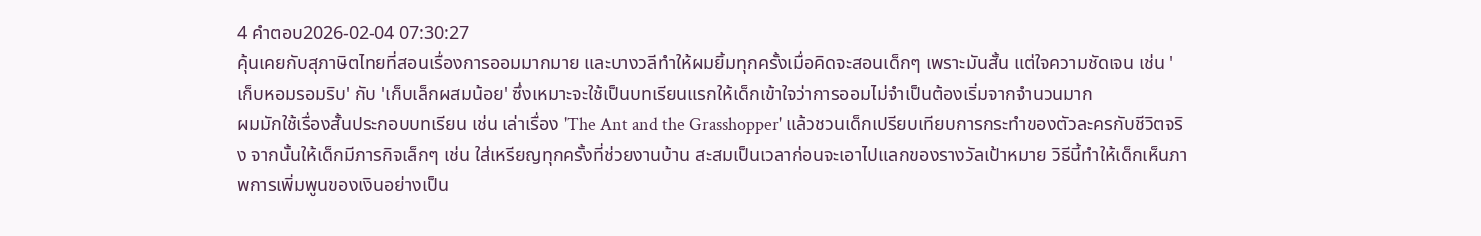4 คำตอบ2026-02-04 07:30:27
คุ้นเคยกับสุภาษิตไทยที่สอนเรื่องการออมมากมาย และบางวลีทำให้ผมยิ้มทุกครั้งเมื่อคิดจะสอนเด็กๆ เพราะมันสั้น แต่ใจความชัดเจน เช่น 'เก็บหอมรอมริบ' กับ 'เก็บเล็กผสมน้อย' ซึ่งเหมาะจะใช้เป็นบทเรียนแรกให้เด็กเข้าใจว่าการออมไม่จำเป็นต้องเริ่มจากจำนวนมาก
ผมมักใช้เรื่องสั้นประกอบบทเรียน เช่น เล่าเรื่อง 'The Ant and the Grasshopper' แล้วชวนเด็กเปรียบเทียบการกระทำของตัวละครกับชีวิตจริง จากนั้นให้เด็กมีภารกิจเล็กๆ เช่น ใส่เหรียญทุกครั้งที่ช่วยงานบ้าน สะสมเป็นเวลาก่อนจะเอาไปแลกของรางวัลเป้าหมาย วิธีนี้ทำให้เด็กเห็นภาพการเพิ่มพูนของเงินอย่างเป็น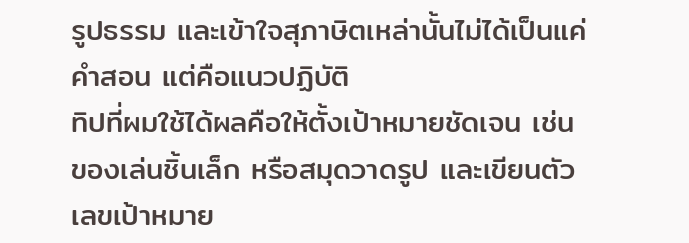รูปธรรม และเข้าใจสุภาษิตเหล่านั้นไม่ได้เป็นแค่คำสอน แต่คือแนวปฏิบัติ
ทิปที่ผมใช้ได้ผลคือให้ตั้งเป้าหมายชัดเจน เช่น ของเล่นชิ้นเล็ก หรือสมุดวาดรูป และเขียนตัวเลขเป้าหมาย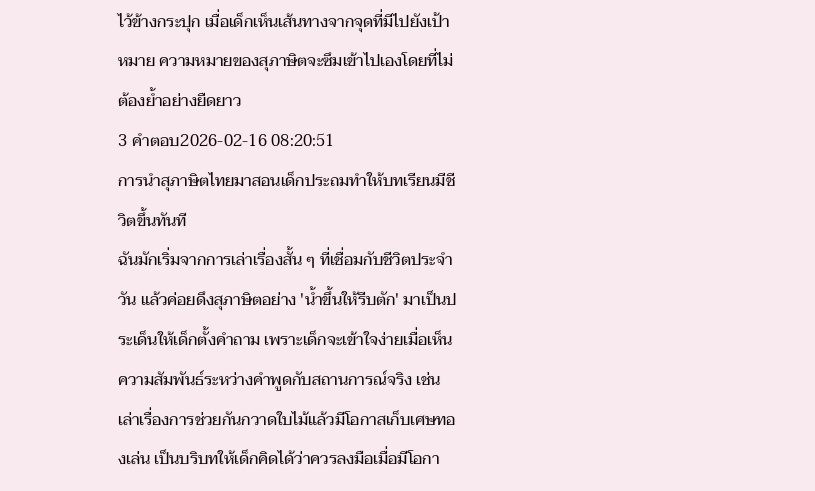ไว้ข้างกระปุก เมื่อเด็กเห็นเส้นทางจากจุดที่มีไปยังเป้าหมาย ความหมายของสุภาษิตจะซึมเข้าไปเองโดยที่ไม่ต้องย้ำอย่างยืดยาว
3 คำตอบ2026-02-16 08:20:51
การนำสุภาษิตไทยมาสอนเด็กประถมทำให้บทเรียนมีชีวิตขึ้นทันที
ฉันมักเริ่มจากการเล่าเรื่องสั้น ๆ ที่เชื่อมกับชีวิตประจำวัน แล้วค่อยดึงสุภาษิตอย่าง 'น้ำขึ้นให้รีบตัก' มาเป็นประเด็นให้เด็กตั้งคำถาม เพราะเด็กจะเข้าใจง่ายเมื่อเห็นความสัมพันธ์ระหว่างคำพูดกับสถานการณ์จริง เช่น เล่าเรื่องการช่วยกันกวาดใบไม้แล้วมีโอกาสเก็บเศษทองเล่น เป็นบริบทให้เด็กคิดได้ว่าควรลงมือเมื่อมีโอกา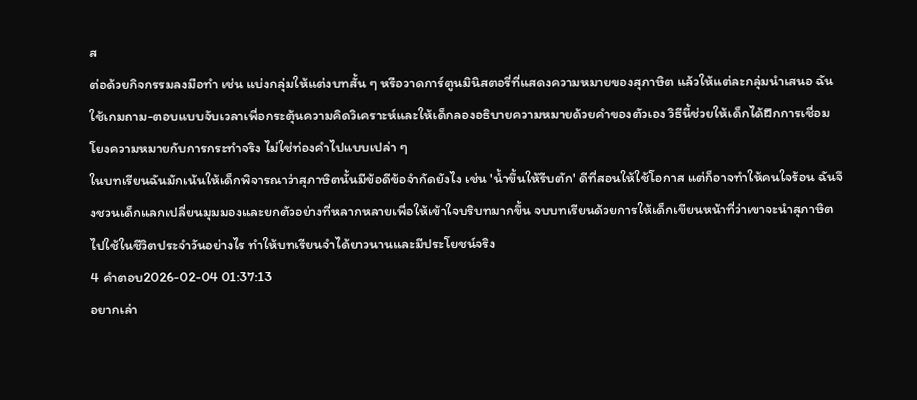ส
ต่อด้วยกิจกรรมลงมือทำ เช่น แบ่งกลุ่มให้แต่งบทสั้น ๆ หรือวาดการ์ตูนมินิสตอรี่ที่แสดงความหมายของสุภาษิต แล้วให้แต่ละกลุ่มนำเสนอ ฉันใช้เกมถาม-ตอบแบบจับเวลาเพื่อกระตุ้นความคิดวิเคราะห์และให้เด็กลองอธิบายความหมายด้วยคำของตัวเอง วิธีนี้ช่วยให้เด็กได้ฝึกการเชื่อมโยงความหมายกับการกระทำจริง ไม่ใช่ท่องคำไปแบบเปล่า ๆ
ในบทเรียนฉันมักเน้นให้เด็กพิจารณาว่าสุภาษิตนั้นมีข้อดีข้อจำกัดยังไง เช่น 'น้ำขึ้นให้รีบตัก' ดีที่สอนให้ใช้โอกาส แต่ก็อาจทำให้คนใจร้อน ฉันจึงชวนเด็กแลกเปลี่ยนมุมมองและยกตัวอย่างที่หลากหลายเพื่อให้เข้าใจบริบทมากขึ้น จบบทเรียนด้วยการให้เด็กเขียนหน้าที่ว่าเขาจะนำสุภาษิตไปใช้ในชีวิตประจำวันอย่างไร ทำให้บทเรียนจำได้ยาวนานและมีประโยชน์จริง
4 คำตอบ2026-02-04 01:37:13
อยากเล่า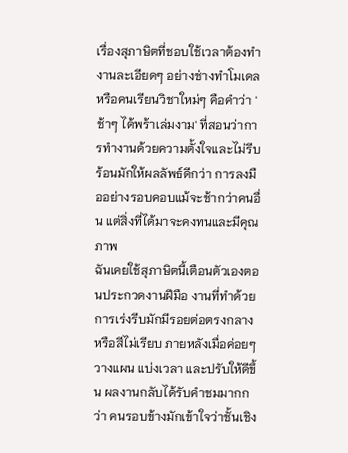เรื่องสุภาษิตที่ชอบใช้เวลาต้องทำงานละเอียดๆ อย่างช่างทำโมเดลหรือคนเรียนวิชาใหม่ๆ คือคำว่า 'ช้าๆ ได้พร้าเล่มงาม' ที่สอนว่าการทำงานด้วยความตั้งใจและไม่รีบร้อนมักให้ผลลัพธ์ดีกว่า การลงมืออย่างรอบคอบแม้จะช้ากว่าคนอื่น แต่สิ่งที่ได้มาจะคงทนและมีคุณภาพ
ฉันเคยใช้สุภาษิตนี้เตือนตัวเองตอนประกวดงานฝีมือ งานที่ทำด้วยการเร่งรีบมักมีรอยต่อตรงกลางหรือสีไม่เรียบ ภายหลังเมื่อค่อยๆ วางแผน แบ่งเวลา และปรับให้ดีขึ้น ผลงานกลับได้รับคำชมมากกว่า คนรอบข้างมักเข้าใจว่าชั้นเชิง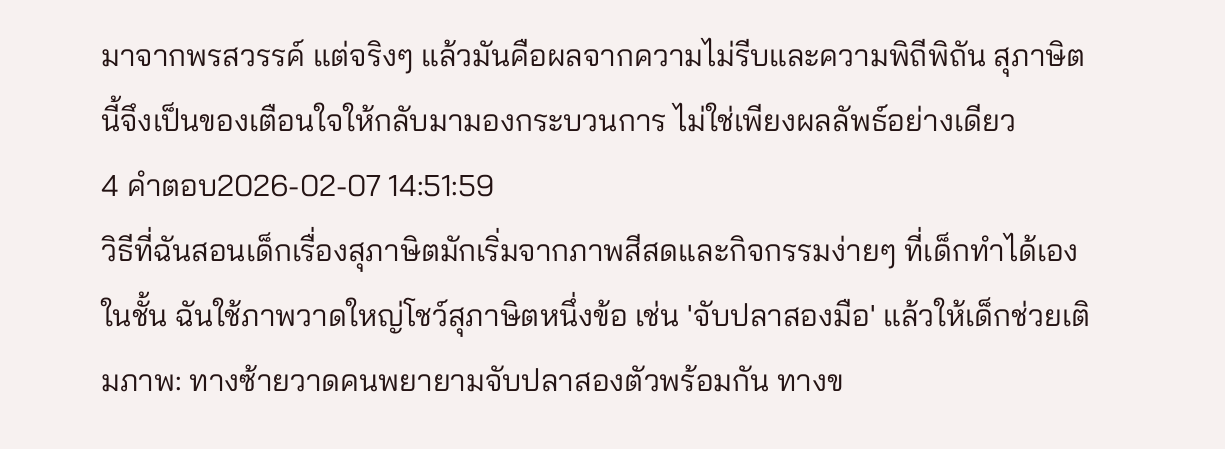มาจากพรสวรรค์ แต่จริงๆ แล้วมันคือผลจากความไม่รีบและความพิถีพิถัน สุภาษิตนี้จึงเป็นของเตือนใจให้กลับมามองกระบวนการ ไม่ใช่เพียงผลลัพธ์อย่างเดียว
4 คำตอบ2026-02-07 14:51:59
วิธีที่ฉันสอนเด็กเรื่องสุภาษิตมักเริ่มจากภาพสีสดและกิจกรรมง่ายๆ ที่เด็กทำได้เอง
ในชั้น ฉันใช้ภาพวาดใหญ่โชว์สุภาษิตหนึ่งข้อ เช่น 'จับปลาสองมือ' แล้วให้เด็กช่วยเติมภาพ: ทางซ้ายวาดคนพยายามจับปลาสองตัวพร้อมกัน ทางข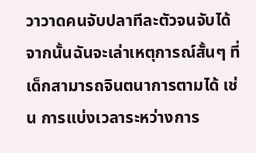วาวาดคนจับปลาทีละตัวจนจับได้ จากนั้นฉันจะเล่าเหตุการณ์สั้นๆ ที่เด็กสามารถจินตนาการตามได้ เช่น การแบ่งเวลาระหว่างการ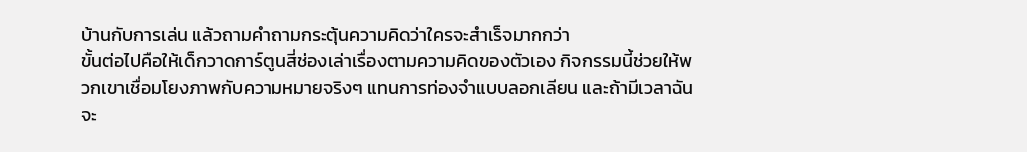บ้านกับการเล่น แล้วถามคำถามกระตุ้นความคิดว่าใครจะสำเร็จมากกว่า
ขั้นต่อไปคือให้เด็กวาดการ์ตูนสี่ช่องเล่าเรื่องตามความคิดของตัวเอง กิจกรรมนี้ช่วยให้พวกเขาเชื่อมโยงภาพกับความหมายจริงๆ แทนการท่องจำแบบลอกเลียน และถ้ามีเวลาฉันจะ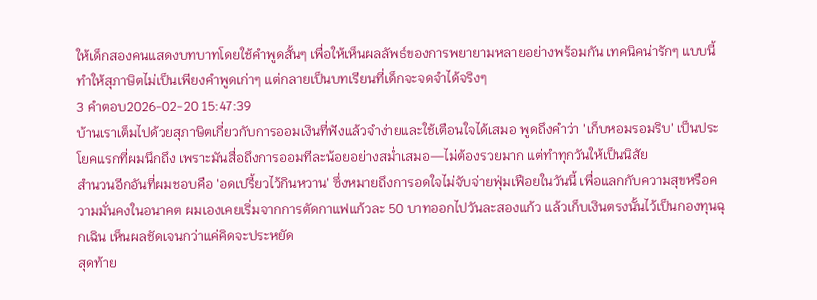ให้เด็กสองคนแสดงบทบาทโดยใช้คำพูดสั้นๆ เพื่อให้เห็นผลลัพธ์ของการพยายามหลายอย่างพร้อมกัน เทคนิคน่ารักๆ แบบนี้ทำให้สุภาษิตไม่เป็นเพียงคำพูดเก่าๆ แต่กลายเป็นบทเรียนที่เด็กจะจดจำได้จริงๆ
3 คำตอบ2026-02-20 15:47:39
บ้านเราเต็มไปด้วยสุภาษิตเกี่ยวกับการออมเงินที่ฟังแล้วจำง่ายและใช้เตือนใจได้เสมอ พูดถึงคำว่า 'เก็บหอมรอมริบ' เป็นประโยคแรกที่ผมนึกถึง เพราะมันสื่อถึงการออมทีละน้อยอย่างสม่ำเสมอ—ไม่ต้องรวยมาก แต่ทำทุกวันให้เป็นนิสัย
สำนวนอีกอันที่ผมชอบคือ 'อดเปรี้ยวไว้กินหวาน' ซึ่งหมายถึงการอดใจไม่จับจ่ายฟุ่มเฟือยในวันนี้ เพื่อแลกกับความสุขหรือความมั่นคงในอนาคต ผมเองเคยเริ่มจากการตัดกาแฟแก้วละ 50 บาทออกไปวันละสองแก้ว แล้วเก็บเงินตรงนั้นไว้เป็นกองทุนฉุกเฉิน เห็นผลชัดเจนกว่าแค่คิดจะประหยัด
สุดท้าย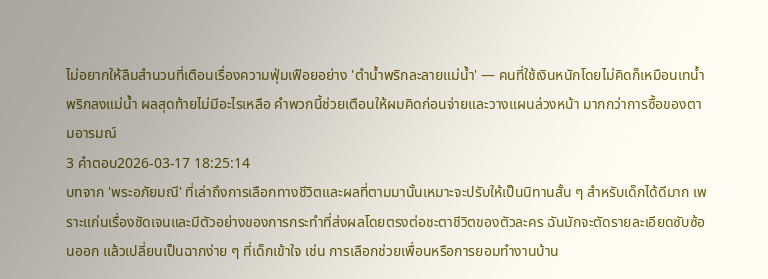ไม่อยากให้ลืมสำนวนที่เตือนเรื่องความฟุ่มเฟือยอย่าง 'ตำน้ำพริกละลายแม่น้ำ' — คนที่ใช้เงินหนักโดยไม่คิดก็เหมือนเทน้ำพริกลงแม่น้ำ ผลสุดท้ายไม่มีอะไรเหลือ คำพวกนี้ช่วยเตือนให้ผมคิดก่อนจ่ายและวางแผนล่วงหน้า มากกว่าการซื้อของตามอารมณ์
3 คำตอบ2026-03-17 18:25:14
บทจาก 'พระอภัยมณี' ที่เล่าถึงการเลือกทางชีวิตและผลที่ตามมานั้นเหมาะจะปรับให้เป็นนิทานสั้น ๆ สำหรับเด็กได้ดีมาก เพราะแก่นเรื่องชัดเจนและมีตัวอย่างของการกระทำที่ส่งผลโดยตรงต่อชะตาชีวิตของตัวละคร ฉันมักจะตัดรายละเอียดซับซ้อนออก แล้วเปลี่ยนเป็นฉากง่าย ๆ ที่เด็กเข้าใจ เช่น การเลือกช่วยเพื่อนหรือการยอมทำงานบ้าน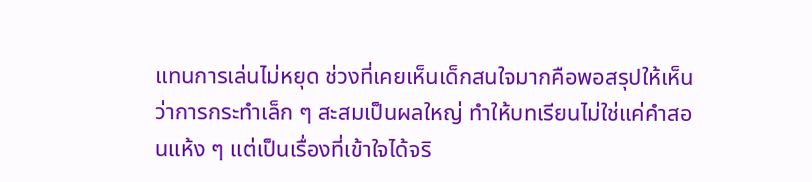แทนการเล่นไม่หยุด ช่วงที่เคยเห็นเด็กสนใจมากคือพอสรุปให้เห็นว่าการกระทำเล็ก ๆ สะสมเป็นผลใหญ่ ทำให้บทเรียนไม่ใช่แค่คำสอนแห้ง ๆ แต่เป็นเรื่องที่เข้าใจได้จริ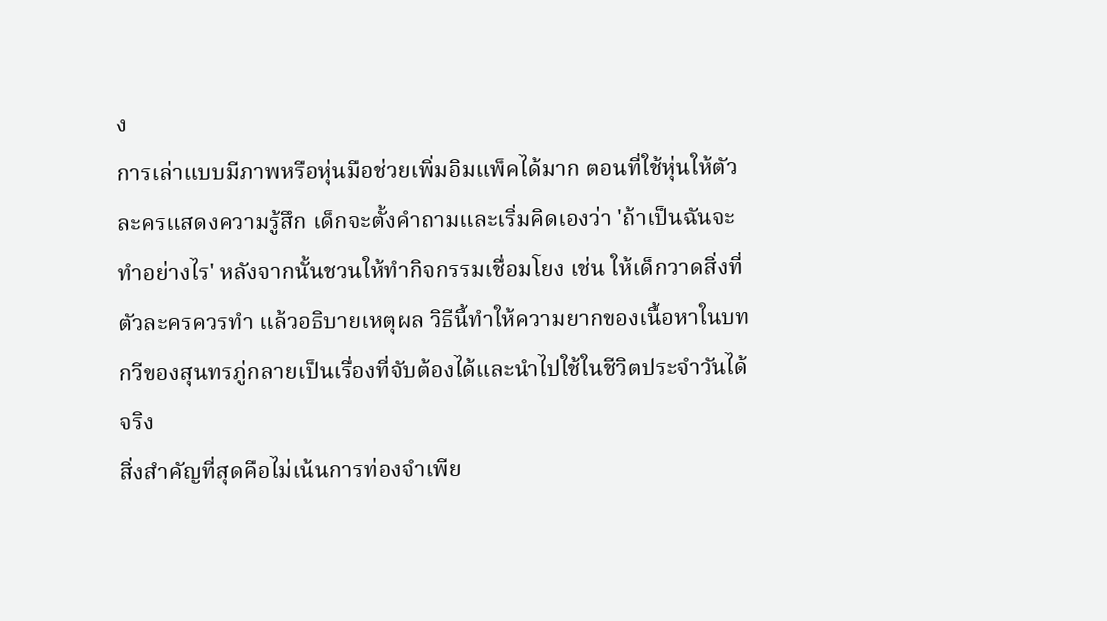ง
การเล่าแบบมีภาพหรือหุ่นมือช่วยเพิ่มอิมแพ็คได้มาก ตอนที่ใช้หุ่นให้ตัวละครแสดงความรู้สึก เด็กจะตั้งคำถามและเริ่มคิดเองว่า 'ถ้าเป็นฉันจะทำอย่างไร' หลังจากนั้นชวนให้ทำกิจกรรมเชื่อมโยง เช่น ให้เด็กวาดสิ่งที่ตัวละครควรทำ แล้วอธิบายเหตุผล วิธีนี้ทำให้ความยากของเนื้อหาในบทกวีของสุนทรภู่กลายเป็นเรื่องที่จับต้องได้และนำไปใช้ในชีวิตประจำวันได้จริง
สิ่งสำคัญที่สุดคือไม่เน้นการท่องจำเพีย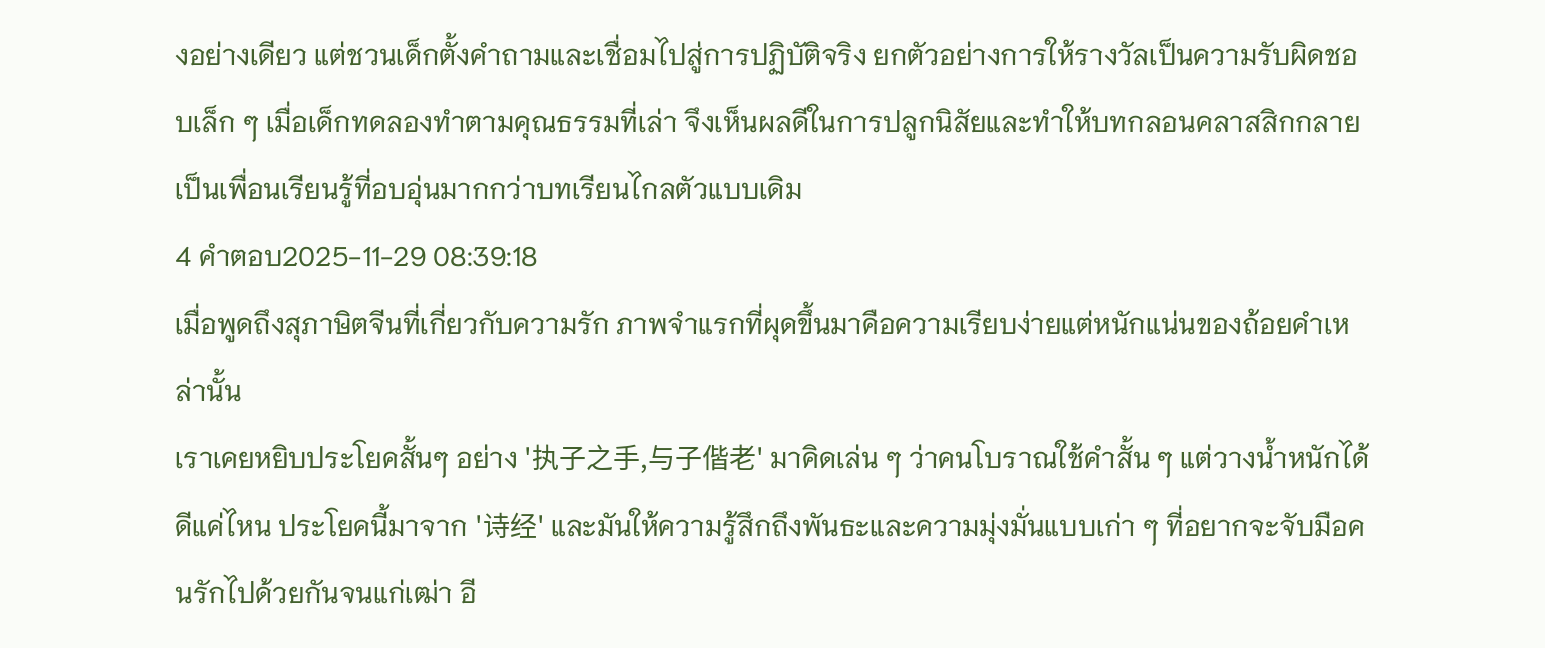งอย่างเดียว แต่ชวนเด็กตั้งคำถามและเชื่อมไปสู่การปฏิบัติจริง ยกตัวอย่างการให้รางวัลเป็นความรับผิดชอบเล็ก ๆ เมื่อเด็กทดลองทำตามคุณธรรมที่เล่า จึงเห็นผลดีในการปลูกนิสัยและทำให้บทกลอนคลาสสิกกลายเป็นเพื่อนเรียนรู้ที่อบอุ่นมากกว่าบทเรียนไกลตัวแบบเดิม
4 คำตอบ2025-11-29 08:39:18
เมื่อพูดถึงสุภาษิตจีนที่เกี่ยวกับความรัก ภาพจำแรกที่ผุดขึ้นมาคือความเรียบง่ายแต่หนักแน่นของถ้อยคำเหล่านั้น
เราเคยหยิบประโยคสั้นๆ อย่าง '执子之手,与子偕老' มาคิดเล่น ๆ ว่าคนโบราณใช้คำสั้น ๆ แต่วางน้ำหนักได้ดีแค่ไหน ประโยคนี้มาจาก '诗经' และมันให้ความรู้สึกถึงพันธะและความมุ่งมั่นแบบเก่า ๆ ที่อยากจะจับมือคนรักไปด้วยกันจนแก่เฒ่า อี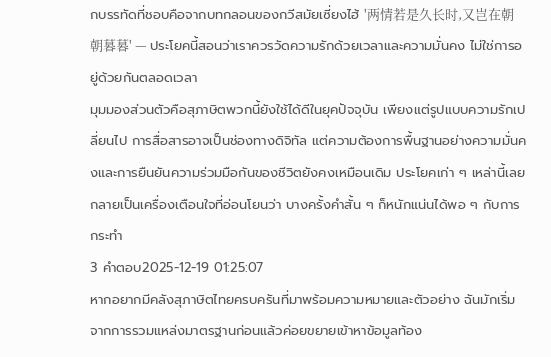กบรรทัดที่ชอบคือจากบทกลอนของกวีสมัยเซี่ยงไฮ้ '两情若是久长时,又岂在朝朝暮暮' — ประโยคนี้สอนว่าเราควรวัดความรักด้วยเวลาและความมั่นคง ไม่ใช่การอยู่ด้วยกันตลอดเวลา
มุมมองส่วนตัวคือสุภาษิตพวกนี้ยังใช้ได้ดีในยุคปัจจุบัน เพียงแต่รูปแบบความรักเปลี่ยนไป การสื่อสารอาจเป็นช่องทางดิจิทัล แต่ความต้องการพื้นฐานอย่างความมั่นคงและการยืนยันความร่วมมือกันของชีวิตยังคงเหมือนเดิม ประโยคเก่า ๆ เหล่านี้เลยกลายเป็นเครื่องเตือนใจที่อ่อนโยนว่า บางครั้งคำสั้น ๆ ก็หนักแน่นได้พอ ๆ กับการกระทำ
3 คำตอบ2025-12-19 01:25:07
หากอยากมีคลังสุภาษิตไทยครบครันที่มาพร้อมความหมายและตัวอย่าง ฉันมักเริ่มจากการรวมแหล่งมาตรฐานก่อนแล้วค่อยขยายเข้าหาข้อมูลท้อง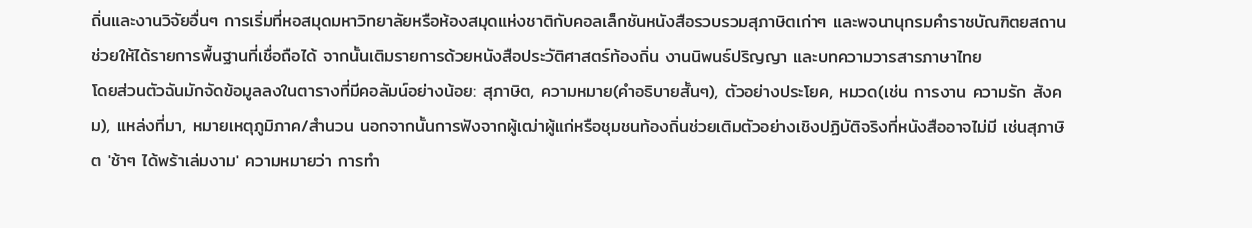ถิ่นและงานวิจัยอื่นๆ การเริ่มที่หอสมุดมหาวิทยาลัยหรือห้องสมุดแห่งชาติกับคอลเล็กชันหนังสือรวบรวมสุภาษิตเก่าๆ และพจนานุกรมคำราชบัณฑิตยสถานช่วยให้ได้รายการพื้นฐานที่เชื่อถือได้ จากนั้นเติมรายการด้วยหนังสือประวัติศาสตร์ท้องถิ่น งานนิพนธ์ปริญญา และบทความวารสารภาษาไทย
โดยส่วนตัวฉันมักจัดข้อมูลลงในตารางที่มีคอลัมน์อย่างน้อย: สุภาษิต, ความหมาย(คำอธิบายสั้นๆ), ตัวอย่างประโยค, หมวด(เช่น การงาน ความรัก สังคม), แหล่งที่มา, หมายเหตุภูมิภาค/สำนวน นอกจากนั้นการฟังจากผู้เฒ่าผู้แก่หรือชุมชนท้องถิ่นช่วยเติมตัวอย่างเชิงปฏิบัติจริงที่หนังสืออาจไม่มี เช่นสุภาษิต 'ช้าๆ ได้พร้าเล่มงาม' ความหมายว่า การทำ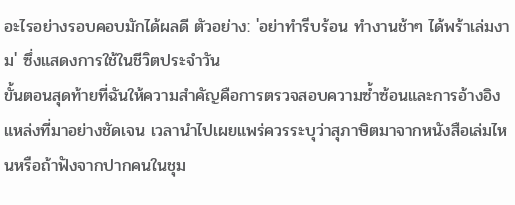อะไรอย่างรอบคอบมักได้ผลดี ตัวอย่าง: 'อย่าทำรีบร้อน ทำงานช้าๆ ได้พร้าเล่มงาม' ซึ่งแสดงการใช้ในชีวิตประจำวัน
ขั้นตอนสุดท้ายที่ฉันให้ความสำคัญคือการตรวจสอบความซ้ำซ้อนและการอ้างอิงแหล่งที่มาอย่างชัดเจน เวลานำไปเผยแพร่ควรระบุว่าสุภาษิตมาจากหนังสือเล่มไหนหรือถ้าฟังจากปากคนในชุม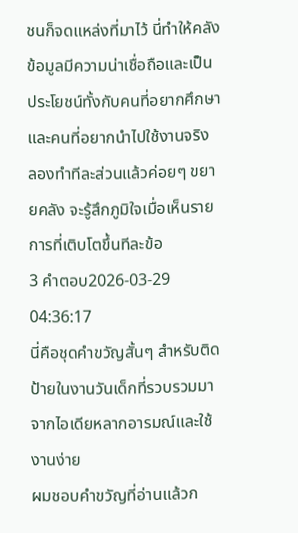ชนก็จดแหล่งที่มาไว้ นี่ทำให้คลังข้อมูลมีความน่าเชื่อถือและเป็นประโยชน์ทั้งกับคนที่อยากศึกษาและคนที่อยากนำไปใช้งานจริง ลองทำทีละส่วนแล้วค่อยๆ ขยายคลัง จะรู้สึกภูมิใจเมื่อเห็นรายการที่เติบโตขึ้นทีละข้อ
3 คำตอบ2026-03-29 04:36:17
นี่คือชุดคำขวัญสั้นๆ สำหรับติดป้ายในงานวันเด็กที่รวบรวมมาจากไอเดียหลากอารมณ์และใช้งานง่าย
ผมชอบคำขวัญที่อ่านแล้วก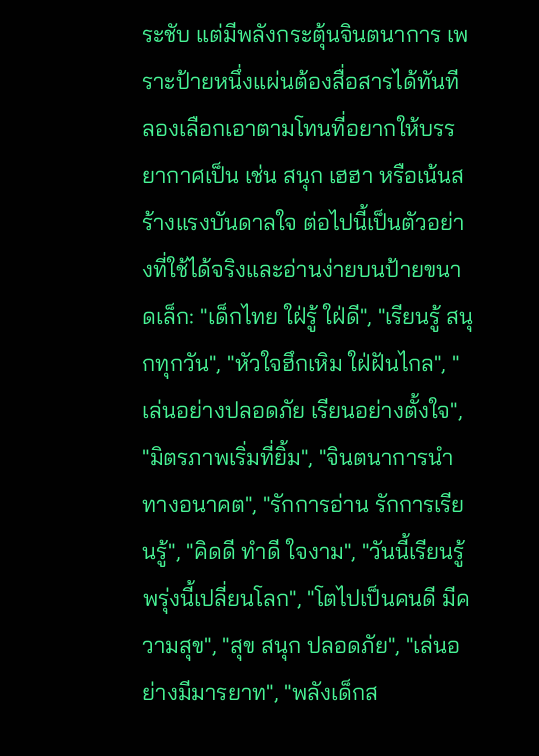ระชับ แต่มีพลังกระตุ้นจินตนาการ เพราะป้ายหนึ่งแผ่นต้องสื่อสารได้ทันที ลองเลือกเอาตามโทนที่อยากให้บรรยากาศเป็น เช่น สนุก เฮฮา หรือเน้นสร้างแรงบันดาลใจ ต่อไปนี้เป็นตัวอย่างที่ใช้ได้จริงและอ่านง่ายบนป้ายขนาดเล็ก: "เด็กไทย ใฝ่รู้ ใฝ่ดี", "เรียนรู้ สนุกทุกวัน", "หัวใจฮึกเหิม ใฝ่ฝันไกล", "เล่นอย่างปลอดภัย เรียนอย่างตั้งใจ", "มิตรภาพเริ่มที่ยิ้ม", "จินตนาการนำทางอนาคต", "รักการอ่าน รักการเรียนรู้", "คิดดี ทำดี ใจงาม", "วันนี้เรียนรู้ พรุ่งนี้เปลี่ยนโลก", "โตไปเป็นคนดี มีความสุข", "สุข สนุก ปลอดภัย", "เล่นอย่างมีมารยาท", "พลังเด็กส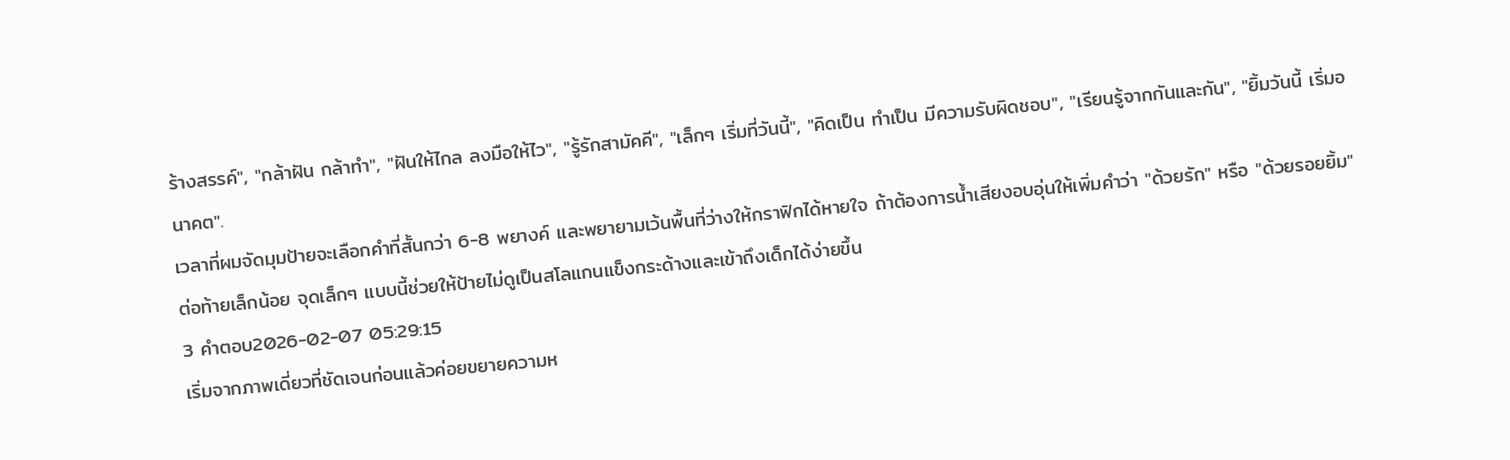ร้างสรรค์", "กล้าฝัน กล้าทำ", "ฝันให้ไกล ลงมือให้ไว", "รู้รักสามัคคี", "เล็กๆ เริ่มที่วันนี้", "คิดเป็น ทำเป็น มีความรับผิดชอบ", "เรียนรู้จากกันและกัน", "ยิ้มวันนี้ เริ่มอนาคต".
เวลาที่ผมจัดมุมป้ายจะเลือกคำที่สั้นกว่า 6-8 พยางค์ และพยายามเว้นพื้นที่ว่างให้กราฟิกได้หายใจ ถ้าต้องการน้ำเสียงอบอุ่นให้เพิ่มคำว่า "ด้วยรัก" หรือ "ด้วยรอยยิ้ม" ต่อท้ายเล็กน้อย จุดเล็กๆ แบบนี้ช่วยให้ป้ายไม่ดูเป็นสโลแกนแข็งกระด้างและเข้าถึงเด็กได้ง่ายขึ้น
3 คำตอบ2026-02-07 05:29:15
เริ่มจากภาพเดี่ยวที่ชัดเจนก่อนแล้วค่อยขยายความห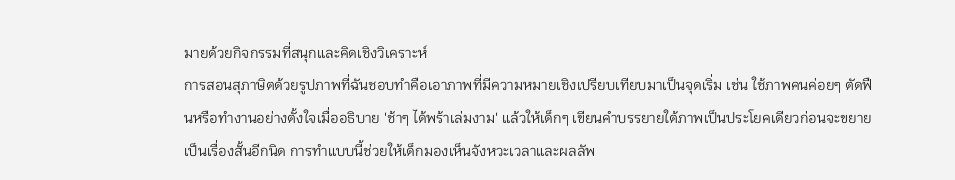มายด้วยกิจกรรมที่สนุกและคิดเชิงวิเคราะห์
การสอนสุภาษิตด้วยรูปภาพที่ฉันชอบทำคือเอาภาพที่มีความหมายเชิงเปรียบเทียบมาเป็นจุดเริ่ม เช่น ใช้ภาพคนค่อยๆ ตัดฟืนหรือทำงานอย่างตั้งใจเมื่ออธิบาย 'ช้าๆ ได้พร้าเล่มงาม' แล้วให้เด็กๆ เขียนคำบรรยายใต้ภาพเป็นประโยคเดียวก่อนจะขยายเป็นเรื่องสั้นอีกนิด การทำแบบนี้ช่วยให้เด็กมองเห็นจังหวะเวลาและผลลัพ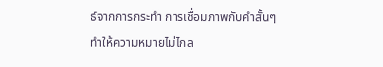ธ์จากการกระทำ การเชื่อมภาพกับคำสั้นๆ ทำให้ความหมายไม่ไกล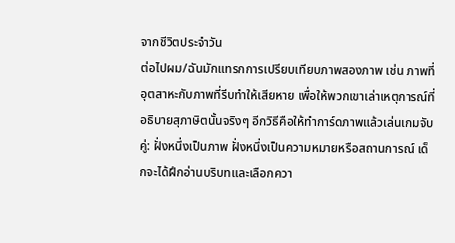จากชีวิตประจำวัน
ต่อไปผม/ฉันมักแทรกการเปรียบเทียบภาพสองภาพ เช่น ภาพที่อุตสาหะกับภาพที่รีบทำให้เสียหาย เพื่อให้พวกเขาเล่าเหตุการณ์ที่อธิบายสุภาษิตนั้นจริงๆ อีกวิธีคือให้ทำการ์ดภาพแล้วเล่นเกมจับคู่: ฝั่งหนึ่งเป็นภาพ ฝั่งหนึ่งเป็นความหมายหรือสถานการณ์ เด็กจะได้ฝึกอ่านบริบทและเลือกควา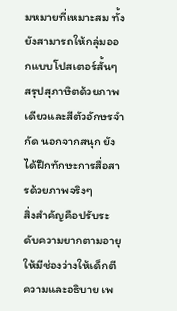มหมายที่เหมาะสม ทั้งยังสามารถให้กลุ่มออกแบบโปสเตอร์สั้นๆ สรุปสุภาษิตด้วยภาพเดียวและสีตัวอักษรจำกัด นอกจากสนุก ยังได้ฝึกทักษะการสื่อสารด้วยภาพจริงๆ
สิ่งสำคัญคือปรับระดับความยากตามอายุ ให้มีช่องว่างให้เด็กตีความและอธิบาย เพ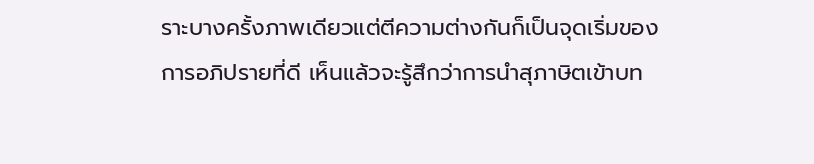ราะบางครั้งภาพเดียวแต่ตีความต่างกันก็เป็นจุดเริ่มของการอภิปรายที่ดี เห็นแล้วจะรู้สึกว่าการนำสุภาษิตเข้าบท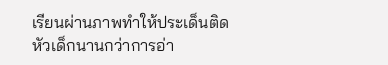เรียนผ่านภาพทำให้ประเด็นติดหัวเด็กนานกว่าการอ่า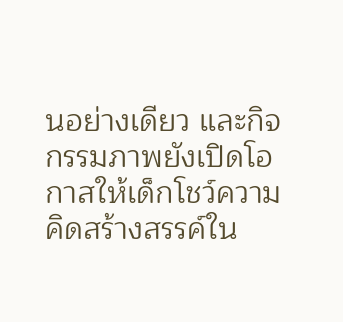นอย่างเดียว และกิจกรรมภาพยังเปิดโอกาสให้เด็กโชว์ความคิดสร้างสรรค์ใน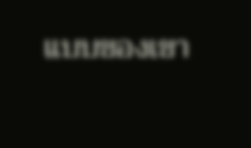แบบของเขา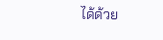ได้ด้วย